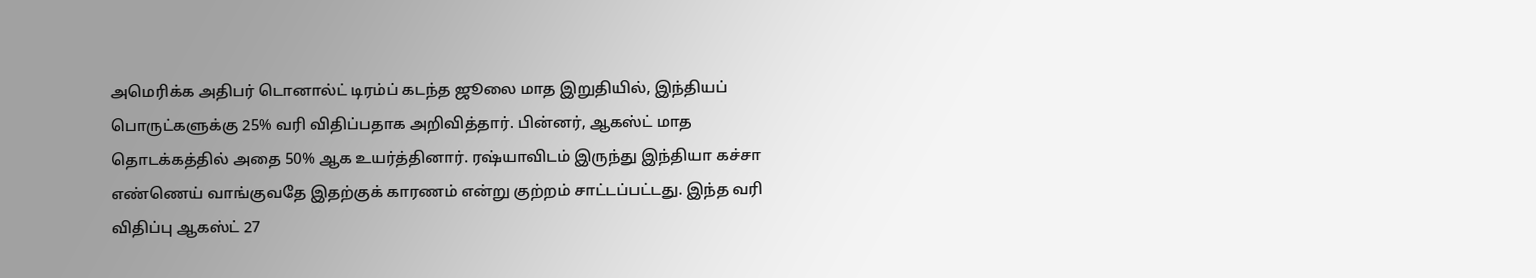அமெரிக்க அதிபர் டொனால்ட் டிரம்ப் கடந்த ஜூலை மாத இறுதியில், இந்தியப் பொருட்களுக்கு 25% வரி விதிப்பதாக அறிவித்தார். பின்னர், ஆகஸ்ட் மாத தொடக்கத்தில் அதை 50% ஆக உயர்த்தினார். ரஷ்யாவிடம் இருந்து இந்தியா கச்சா எண்ணெய் வாங்குவதே இதற்குக் காரணம் என்று குற்றம் சாட்டப்பட்டது. இந்த வரி விதிப்பு ஆகஸ்ட் 27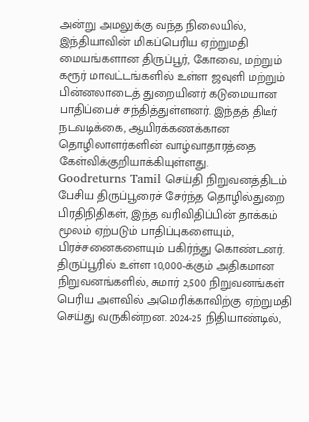அன்று அமலுக்கு வந்த நிலையில், இந்தியாவின் மிகப்பெரிய ஏற்றுமதி மையங்களான திருப்பூர், கோவை, மற்றும் கரூர் மாவட்டங்களில் உள்ள ஜவுளி மற்றும் பின்னலாடைத் துறையினர் கடுமையான பாதிப்பைச் சந்தித்துள்ளனர். இந்தத் திடீர் நடவடிக்கை, ஆயிரக்கணக்கான தொழிலாளர்களின் வாழ்வாதாரத்தை கேள்விக்குறியாக்கியுள்ளது.
Goodreturns Tamil செய்தி நிறுவனத்திடம் பேசிய திருப்பூரைச் சேர்ந்த தொழில்துறை பிரதிநிதிகள், இந்த வரிவிதிப்பின் தாக்கம் மூலம் ஏற்படும் பாதிப்புகளையும், பிரச்சனைகளையும் பகிர்ந்து கொண்டனர். திருப்பூரில் உள்ள 10,000-க்கும் அதிகமான நிறுவனங்களில், சுமார் 2,500 நிறுவனங்கள் பெரிய அளவில் அமெரிக்காவிற்கு ஏற்றுமதி செய்து வருகின்றன. 2024-25 நிதியாண்டில்,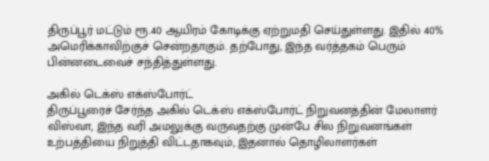திருப்பூர் மட்டும் ரூ.40 ஆயிரம் கோடிக்கு ஏற்றுமதி செய்துள்ளது. இதில் 40% அமெரிக்காவிற்குச் சென்றதாகும். தற்போது, இந்த வர்த்தகம் பெரும் பின்னடைவைச் சந்தித்துள்ளது.

அகில் டெக்ஸ் எக்ஸ்போர்ட்
திருப்பூரைச் சேர்ந்த அகில் டெக்ஸ் எக்ஸ்போர்ட் நிறுவனத்தின் மேலாளர் விஸ்வா, இந்த வரி அமலுக்கு வருவதற்கு முன்பே சில நிறுவனங்கள் உற்பத்தியை நிறுத்தி விட்டதாகவும், இதனால் தொழிலாளர்கள்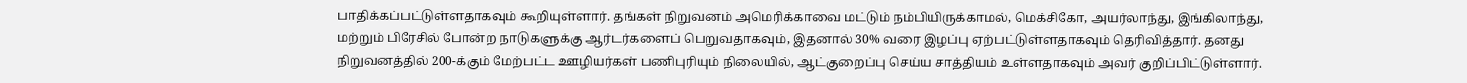பாதிக்கப்பட்டுள்ளதாகவும் கூறியுள்ளார். தங்கள் நிறுவனம் அமெரிக்காவை மட்டும் நம்பியிருக்காமல், மெக்சிகோ, அயர்லாந்து, இங்கிலாந்து, மற்றும் பிரேசில் போன்ற நாடுகளுக்கு ஆர்டர்களைப் பெறுவதாகவும், இதனால் 30% வரை இழப்பு ஏற்பட்டுள்ளதாகவும் தெரிவித்தார். தனது நிறுவனத்தில் 200-க்கும் மேற்பட்ட ஊழியர்கள் பணிபுரியும் நிலையில், ஆட்குறைப்பு செய்ய சாத்தியம் உள்ளதாகவும் அவர் குறிப்பிட்டுள்ளார்.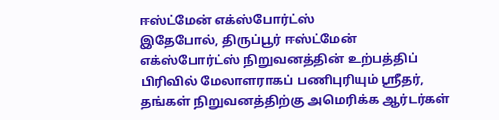ஈஸ்ட்மேன் எக்ஸ்போர்ட்ஸ்
இதேபோல், திருப்பூர் ஈஸ்ட்மேன் எக்ஸ்போர்ட்ஸ் நிறுவனத்தின் உற்பத்திப் பிரிவில் மேலாளராகப் பணிபுரியும் ஸ்ரீதர், தங்கள் நிறுவனத்திற்கு அமெரிக்க ஆர்டர்கள்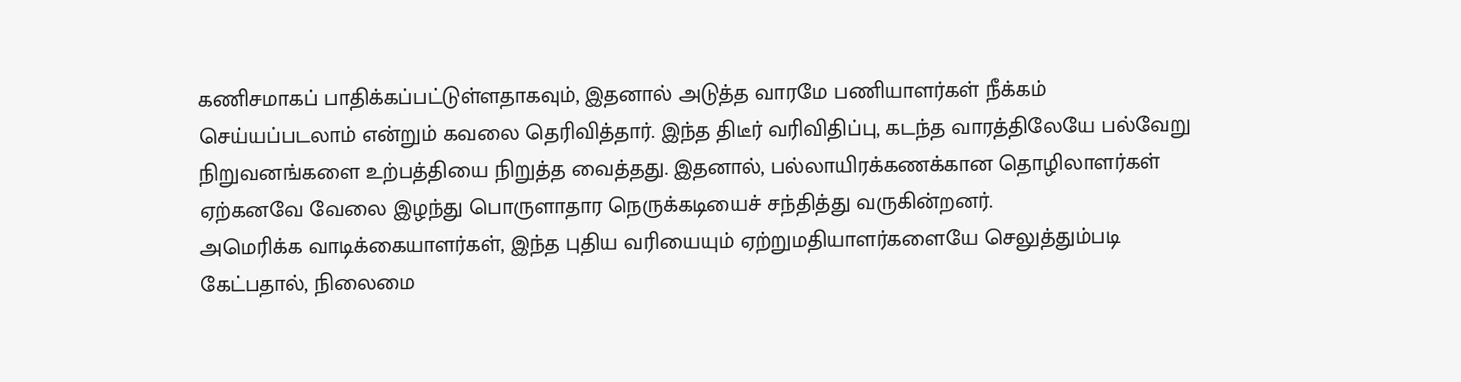கணிசமாகப் பாதிக்கப்பட்டுள்ளதாகவும், இதனால் அடுத்த வாரமே பணியாளர்கள் நீக்கம் செய்யப்படலாம் என்றும் கவலை தெரிவித்தார். இந்த திடீர் வரிவிதிப்பு, கடந்த வாரத்திலேயே பல்வேறு நிறுவனங்களை உற்பத்தியை நிறுத்த வைத்தது. இதனால், பல்லாயிரக்கணக்கான தொழிலாளர்கள் ஏற்கனவே வேலை இழந்து பொருளாதார நெருக்கடியைச் சந்தித்து வருகின்றனர்.
அமெரிக்க வாடிக்கையாளர்கள், இந்த புதிய வரியையும் ஏற்றுமதியாளர்களையே செலுத்தும்படி கேட்பதால், நிலைமை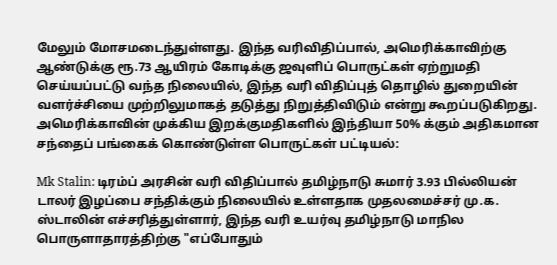மேலும் மோசமடைந்துள்ளது. இந்த வரிவிதிப்பால், அமெரிக்காவிற்கு ஆண்டுக்கு ரூ.73 ஆயிரம் கோடிக்கு ஜவுளிப் பொருட்கள் ஏற்றுமதி செய்யப்பட்டு வந்த நிலையில், இந்த வரி விதிப்புத் தொழில் துறையின் வளர்ச்சியை முற்றிலுமாகத் தடுத்து நிறுத்திவிடும் என்று கூறப்படுகிறது.
அமெரிக்காவின் முக்கிய இறக்குமதிகளில் இந்தியா 50% க்கும் அதிகமான சந்தைப் பங்கைக் கொண்டுள்ள பொருட்கள் பட்டியல்:

Mk Stalin: டிரம்ப் அரசின் வரி விதிப்பால் தமிழ்நாடு சுமார் 3.93 பில்லியன் டாலர் இழப்பை சந்திக்கும் நிலையில் உள்ளதாக முதலமைச்சர் மு.க. ஸ்டாலின் எச்சரித்துள்ளார், இந்த வரி உயர்வு தமிழ்நாடு மாநில பொருளாதாரத்திற்கு "எப்போதும்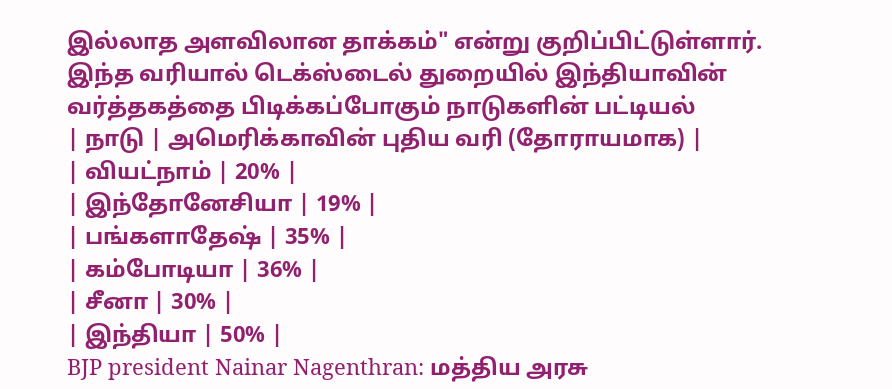இல்லாத அளவிலான தாக்கம்" என்று குறிப்பிட்டுள்ளார்.
இந்த வரியால் டெக்ஸ்டைல் துறையில் இந்தியாவின் வர்த்தகத்தை பிடிக்கப்போகும் நாடுகளின் பட்டியல்
| நாடு | அமெரிக்காவின் புதிய வரி (தோராயமாக) |
| வியட்நாம் | 20% |
| இந்தோனேசியா | 19% |
| பங்களாதேஷ் | 35% |
| கம்போடியா | 36% |
| சீனா | 30% |
| இந்தியா | 50% |
BJP president Nainar Nagenthran: மத்திய அரசு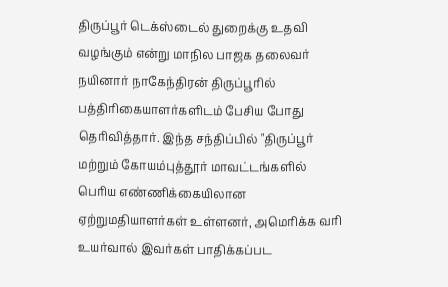திருப்பூர் டெக்ஸ்டைல் துறைக்கு உதவி வழங்கும் என்று மாநில பாஜக தலைவர் நயினார் நாகேந்திரன் திருப்பூரில் பத்திரிகையாளர்களிடம் பேசிய போது தெரிவித்தார். இந்த சந்திப்பில் "திருப்பூர் மற்றும் கோயம்புத்தூர் மாவட்டங்களில் பெரிய எண்ணிக்கையிலான ஏற்றுமதியாளர்கள் உள்ளனர், அமெரிக்க வரி உயர்வால் இவர்கள் பாதிக்கப்பட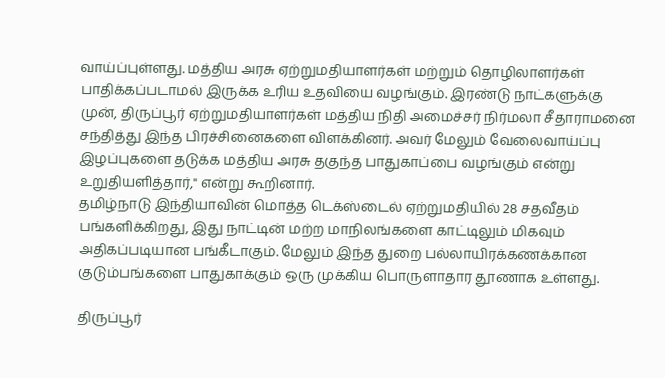வாய்ப்புள்ளது. மத்திய அரசு ஏற்றுமதியாளர்கள் மற்றும் தொழிலாளர்கள் பாதிக்கப்படாமல் இருக்க உரிய உதவியை வழங்கும். இரண்டு நாட்களுக்கு முன், திருப்பூர் ஏற்றுமதியாளர்கள் மத்திய நிதி அமைச்சர் நிர்மலா சீதாராமனை சந்தித்து இந்த பிரச்சினைகளை விளக்கினர். அவர் மேலும் வேலைவாய்ப்பு இழப்புகளை தடுக்க மத்திய அரசு தகுந்த பாதுகாப்பை வழங்கும் என்று உறுதியளித்தார்," என்று கூறினார்.
தமிழ்நாடு இந்தியாவின் மொத்த டெக்ஸ்டைல் ஏற்றுமதியில் 28 சதவீதம் பங்களிக்கிறது, இது நாட்டின் மற்ற மாநிலங்களை காட்டிலும் மிகவும் அதிகப்படியான பங்கீடாகும். மேலும் இந்த துறை பல்லாயிரக்கணக்கான குடும்பங்களை பாதுகாக்கும் ஒரு முக்கிய பொருளாதார தூணாக உள்ளது.

திருப்பூர்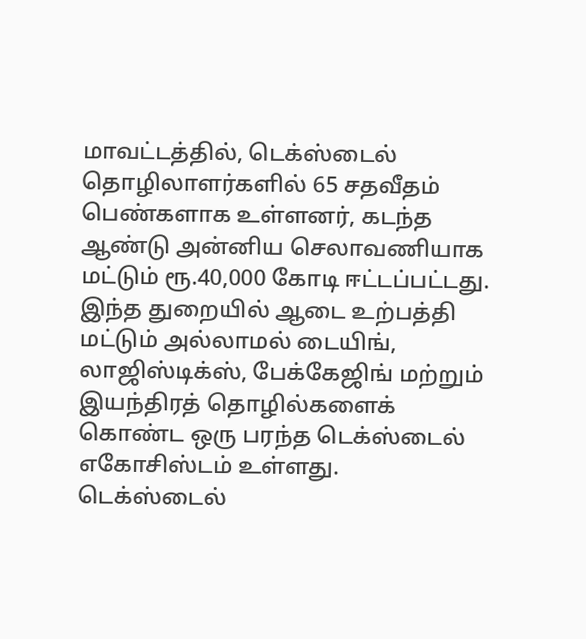மாவட்டத்தில், டெக்ஸ்டைல் தொழிலாளர்களில் 65 சதவீதம் பெண்களாக உள்ளனர், கடந்த ஆண்டு அன்னிய செலாவணியாக மட்டும் ரூ.40,000 கோடி ஈட்டப்பட்டது. இந்த துறையில் ஆடை உற்பத்தி மட்டும் அல்லாமல் டையிங், லாஜிஸ்டிக்ஸ், பேக்கேஜிங் மற்றும் இயந்திரத் தொழில்களைக் கொண்ட ஒரு பரந்த டெக்ஸ்டைல் எகோசிஸ்டம் உள்ளது.
டெக்ஸ்டைல்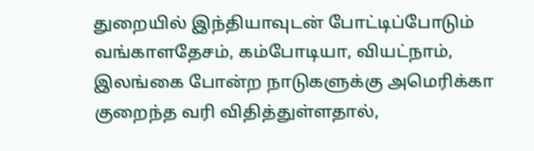துறையில் இந்தியாவுடன் போட்டிப்போடும் வங்காளதேசம், கம்போடியா, வியட்நாம், இலங்கை போன்ற நாடுகளுக்கு அமெரிக்கா குறைந்த வரி விதித்துள்ளதால்,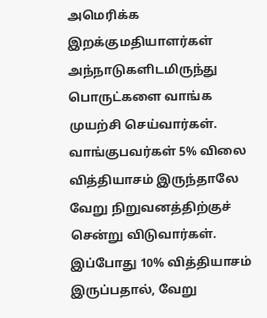அமெரிக்க இறக்குமதியாளர்கள் அந்நாடுகளிடமிருந்து பொருட்களை வாங்க முயற்சி செய்வார்கள். வாங்குபவர்கள் 5% விலை வித்தியாசம் இருந்தாலே வேறு நிறுவனத்திற்குச் சென்று விடுவார்கள். இப்போது 10% வித்தியாசம் இருப்பதால், வேறு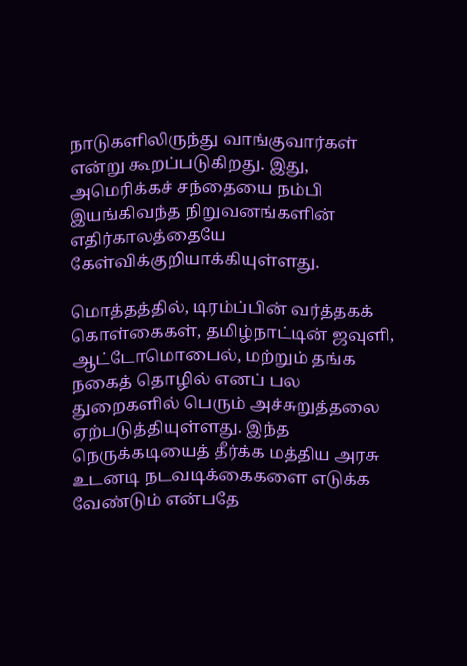நாடுகளிலிருந்து வாங்குவார்கள் என்று கூறப்படுகிறது. இது, அமெரிக்கச் சந்தையை நம்பி இயங்கிவந்த நிறுவனங்களின் எதிர்காலத்தையே கேள்விக்குறியாக்கியுள்ளது.

மொத்தத்தில், டிரம்ப்பின் வர்த்தகக் கொள்கைகள், தமிழ்நாட்டின் ஜவுளி, ஆட்டோமொபைல், மற்றும் தங்க நகைத் தொழில் எனப் பல துறைகளில் பெரும் அச்சுறுத்தலை ஏற்படுத்தியுள்ளது. இந்த நெருக்கடியைத் தீர்க்க மத்திய அரசு உடனடி நடவடிக்கைகளை எடுக்க வேண்டும் என்பதே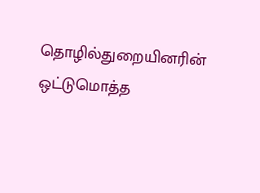தொழில்துறையினரின் ஒட்டுமொத்த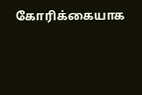கோரிக்கையாக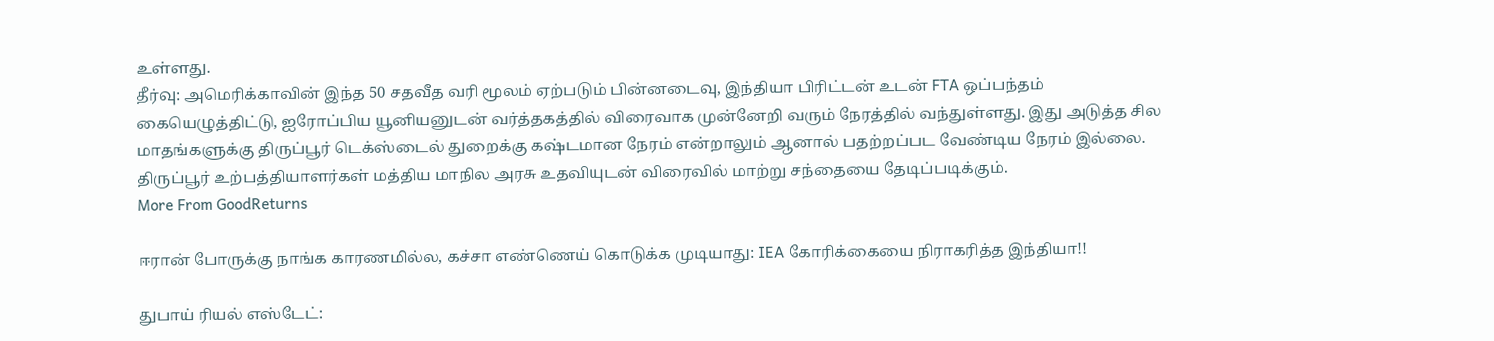உள்ளது.
தீர்வு: அமெரிக்காவின் இந்த 50 சதவீத வரி மூலம் ஏற்படும் பின்னடைவு, இந்தியா பிரிட்டன் உடன் FTA ஒப்பந்தம் கையெழுத்திட்டு, ஐரோப்பிய யூனியனுடன் வர்த்தகத்தில் விரைவாக முன்னேறி வரும் நேரத்தில் வந்துள்ளது. இது அடுத்த சில மாதங்களுக்கு திருப்பூர் டெக்ஸ்டைல் துறைக்கு கஷ்டமான நேரம் என்றாலும் ஆனால் பதற்றப்பட வேண்டிய நேரம் இல்லை. திருப்பூர் உற்பத்தியாளர்கள் மத்திய மாநில அரசு உதவியுடன் விரைவில் மாற்று சந்தையை தேடிப்படிக்கும்.
More From GoodReturns

ஈரான் போருக்கு நாங்க காரணமில்ல, கச்சா எண்ணெய் கொடுக்க முடியாது: IEA கோரிக்கையை நிராகரித்த இந்தியா!!

துபாய் ரியல் எஸ்டேட்: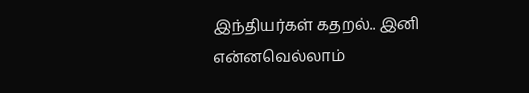இந்தியர்கள் கதறல்.. இனி என்னவெல்லாம்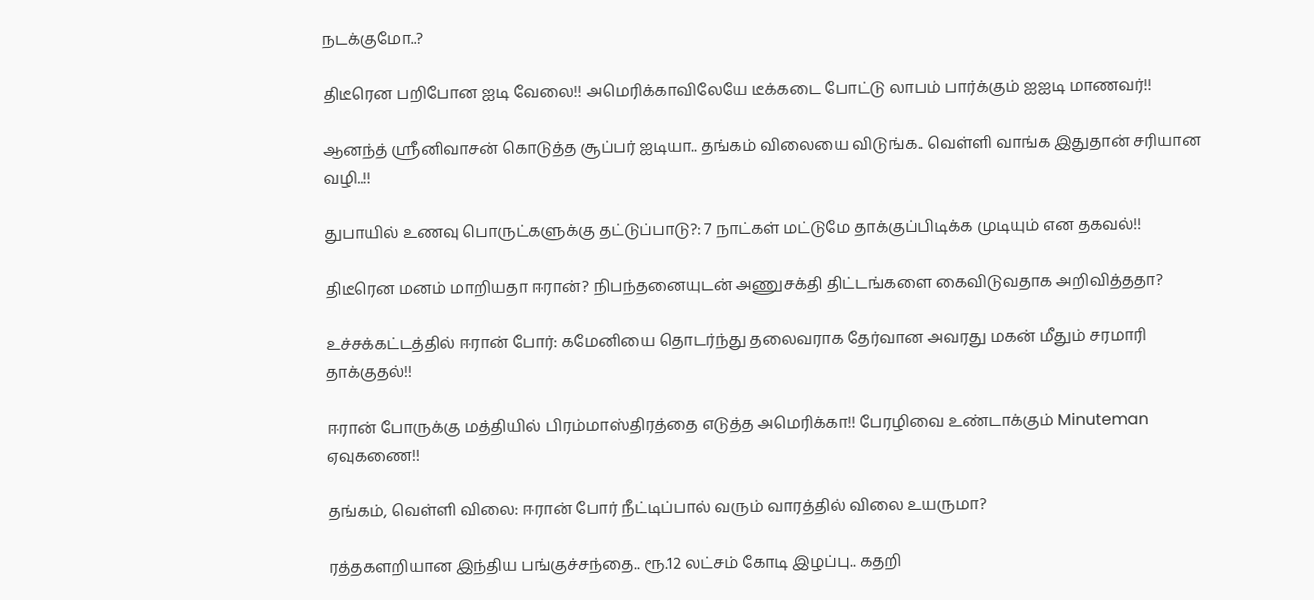நடக்குமோ..?

திடீரென பறிபோன ஐடி வேலை!! அமெரிக்காவிலேயே டீக்கடை போட்டு லாபம் பார்க்கும் ஐஐடி மாணவர்!!

ஆனந்த் ஸ்ரீனிவாசன் கொடுத்த சூப்பர் ஐடியா.. தங்கம் விலையை விடுங்க.. வெள்ளி வாங்க இதுதான் சரியான வழி..!!

துபாயில் உணவு பொருட்களுக்கு தட்டுப்பாடு?: 7 நாட்கள் மட்டுமே தாக்குப்பிடிக்க முடியும் என தகவல்!!

திடீரென மனம் மாறியதா ஈரான்? நிபந்தனையுடன் அணுசக்தி திட்டங்களை கைவிடுவதாக அறிவித்ததா?

உச்சக்கட்டத்தில் ஈரான் போர்: கமேனியை தொடர்ந்து தலைவராக தேர்வான அவரது மகன் மீதும் சரமாரி தாக்குதல்!!

ஈரான் போருக்கு மத்தியில் பிரம்மாஸ்திரத்தை எடுத்த அமெரிக்கா!! பேரழிவை உண்டாக்கும் Minuteman ஏவுகணை!!

தங்கம், வெள்ளி விலை: ஈரான் போர் நீட்டிப்பால் வரும் வாரத்தில் விலை உயருமா?

ரத்தகளறியான இந்திய பங்குச்சந்தை.. ரூ.12 லட்சம் கோடி இழப்பு.. கதறி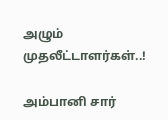அழும் முதலீட்டாளர்கள்..!

அம்பானி சார்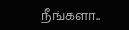நீங்களா..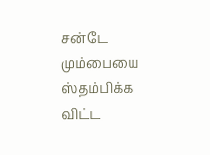சன்டே மும்பையை ஸ்தம்பிக்க விட்ட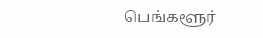பெங்களூர்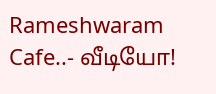Rameshwaram Cafe..- வீடியோ!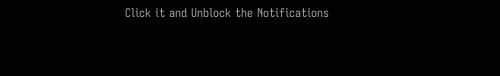Click it and Unblock the Notifications